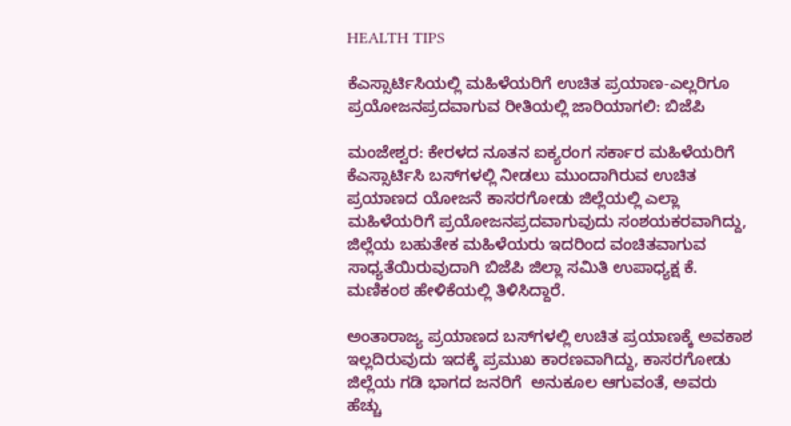HEALTH TIPS

ಕೆಎಸ್ಸಾರ್ಟಿಸಿಯಲ್ಲಿ ಮಹಿಳೆಯರಿಗೆ ಉಚಿತ ಪ್ರಯಾಣ-ಎಲ್ಲರಿಗೂ ಪ್ರಯೋಜನಪ್ರದವಾಗುವ ರೀತಿಯಲ್ಲಿ ಜಾರಿಯಾಗಲಿ: ಬಿಜೆಪಿ

ಮಂಜೇಶ್ವರ: ಕೇರಳದ ನೂತನ ಐಕ್ಯರಂಗ ಸರ್ಕಾರ ಮಹಿಳೆಯರಿಗೆ ಕೆಎಸ್ಸಾರ್ಟಿಸಿ ಬಸ್‍ಗಳಲ್ಲಿ ನೀಡಲು ಮುಂದಾಗಿರುವ ಉಚಿತ ಪ್ರಯಾಣದ ಯೋಜನೆ ಕಾಸರಗೋಡು ಜಿಲ್ಲೆಯಲ್ಲಿ ಎಲ್ಲಾ ಮಹಿಳೆಯರಿಗೆ ಪ್ರಯೋಜನಪ್ರದವಾಗುವುದು ಸಂಶಯಕರವಾಗಿದ್ದು, ಜಿಲ್ಲೆಯ ಬಹುತೇಕ ಮಹಿಳೆಯರು ಇದರಿಂದ ವಂಚಿತವಾಗುವ ಸಾಧ್ಯತೆಯಿರುವುದಾಗಿ ಬಿಜೆಪಿ ಜಿಲ್ಲಾ ಸಮಿತಿ ಉಪಾಧ್ಯಕ್ಷ ಕೆ. ಮಣಿಕಂಠ ಹೇಳಿಕೆಯಲ್ಲಿ ತಿಳಿಸಿದ್ದಾರೆ.

ಅಂತಾರಾಜ್ಯ ಪ್ರಯಾಣದ ಬಸ್‍ಗಳಲ್ಲಿ ಉಚಿತ ಪ್ರಯಾಣಕ್ಕೆ ಅವಕಾಶ ಇಲ್ಲದಿರುವುದು ಇದಕ್ಕೆ ಪ್ರಮುಖ ಕಾರಣವಾಗಿದ್ದು, ಕಾಸರಗೋಡು ಜಿಲ್ಲೆಯ ಗಡಿ ಭಾಗದ ಜನರಿಗೆ  ಅನುಕೂಲ ಆಗುವಂತೆ, ಅವರು ಹೆಚ್ಚು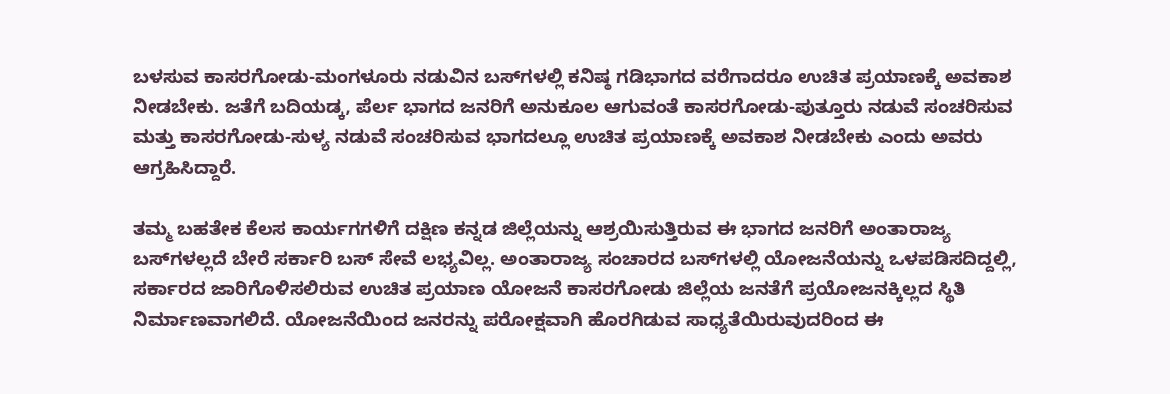ಬಳಸುವ ಕಾಸರಗೋಡು-ಮಂಗಳೂರು ನಡುವಿನ ಬಸ್‍ಗಳಲ್ಲಿ ಕನಿಷ್ಠ ಗಡಿಭಾಗದ ವರೆಗಾದರೂ ಉಚಿತ ಪ್ರಯಾಣಕ್ಕೆ ಅವಕಾಶ ನೀಡಬೇಕು. ಜತೆಗೆ ಬದಿಯಡ್ಕ, ಪೆರ್ಲ ಭಾಗದ ಜನರಿಗೆ ಅನುಕೂಲ ಆಗುವಂತೆ ಕಾಸರಗೋಡು-ಪುತ್ತೂರು ನಡುವೆ ಸಂಚರಿಸುವ ಮತ್ತು ಕಾಸರಗೋಡು-ಸುಳ್ಯ ನಡುವೆ ಸಂಚರಿಸುವ ಭಾಗದಲ್ಲೂ ಉಚಿತ ಪ್ರಯಾಣಕ್ಕೆ ಅವಕಾಶ ನೀಡಬೇಕು ಎಂದು ಅವರು ಆಗ್ರಹಿಸಿದ್ದಾರೆ.

ತಮ್ಮ ಬಹತೇಕ ಕೆಲಸ ಕಾರ್ಯಗಗಳಿಗೆ ದಕ್ಷಿಣ ಕನ್ನಡ ಜಿಲ್ಲೆಯನ್ನು ಆಶ್ರಯಿಸುತ್ತಿರುವ ಈ ಭಾಗದ ಜನರಿಗೆ ಅಂತಾರಾಜ್ಯ ಬಸ್‍ಗಳಲ್ಲದೆ ಬೇರೆ ಸರ್ಕಾರಿ ಬಸ್ ಸೇವೆ ಲಭ್ಯವಿಲ್ಲ. ಅಂತಾರಾಜ್ಯ ಸಂಚಾರದ ಬಸ್‍ಗಳಲ್ಲಿ ಯೋಜನೆಯನ್ನು ಒಳಪಡಿಸದಿದ್ದಲ್ಲಿ,  ಸರ್ಕಾರದ ಜಾರಿಗೊಳಿಸಲಿರುವ ಉಚಿತ ಪ್ರಯಾಣ ಯೋಜನೆ ಕಾಸರಗೋಡು ಜಿಲ್ಲೆಯ ಜನತೆಗೆ ಪ್ರಯೋಜನಕ್ಕಿಲ್ಲದ ಸ್ಥಿತಿ ನಿರ್ಮಾಣವಾಗಲಿದೆ. ಯೋಜನೆಯಿಂದ ಜನರನ್ನು ಪರೋಕ್ಷವಾಗಿ ಹೊರಗಿಡುವ ಸಾಧ್ಯತೆಯಿರುವುದರಿಂದ ಈ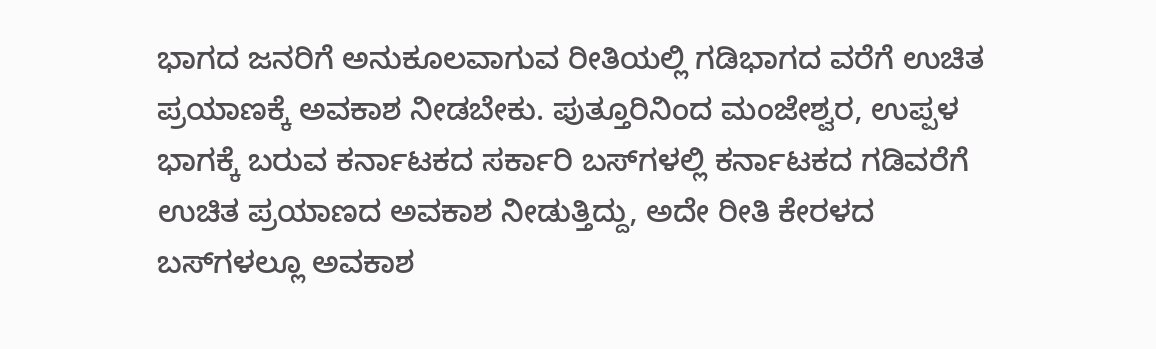ಭಾಗದ ಜನರಿಗೆ ಅನುಕೂಲವಾಗುವ ರೀತಿಯಲ್ಲಿ ಗಡಿಭಾಗದ ವರೆಗೆ ಉಚಿತ ಪ್ರಯಾಣಕ್ಕೆ ಅವಕಾಶ ನೀಡಬೇಕು. ಪುತ್ತೂರಿನಿಂದ ಮಂಜೇಶ್ವರ, ಉಪ್ಪಳ ಭಾಗಕ್ಕೆ ಬರುವ ಕರ್ನಾಟಕದ ಸರ್ಕಾರಿ ಬಸ್‍ಗಳಲ್ಲಿ ಕರ್ನಾಟಕದ ಗಡಿವರೆಗೆ ಉಚಿತ ಪ್ರಯಾಣದ ಅವಕಾಶ ನೀಡುತ್ತಿದ್ದು, ಅದೇ ರೀತಿ ಕೇರಳದ ಬಸ್‍ಗಳಲ್ಲೂ ಅವಕಾಶ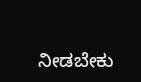ನೀಡಬೇಕು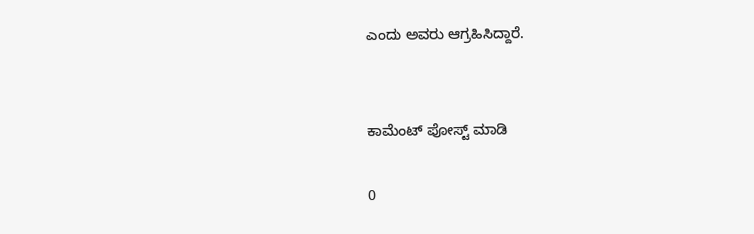ಎಂದು ಅವರು ಆಗ್ರಹಿಸಿದ್ದಾರೆ.


ಕಾಮೆಂಟ್‌‌ ಪೋಸ್ಟ್‌ ಮಾಡಿ

0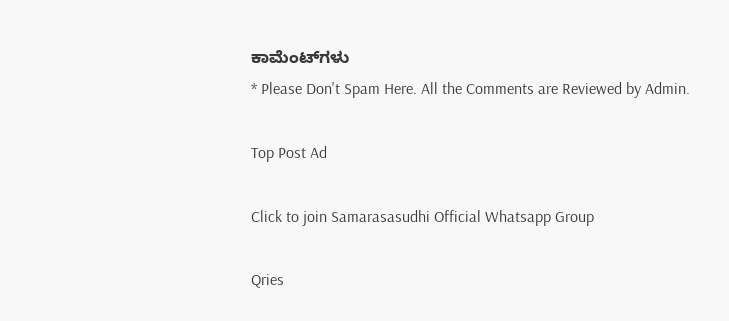ಕಾಮೆಂಟ್‌ಗಳು
* Please Don't Spam Here. All the Comments are Reviewed by Admin.

Top Post Ad

Click to join Samarasasudhi Official Whatsapp Group

Qries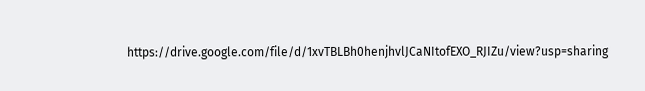https://drive.google.com/file/d/1xvTBLBh0henjhvlJCaNItofEXO_RJIZu/view?usp=sharing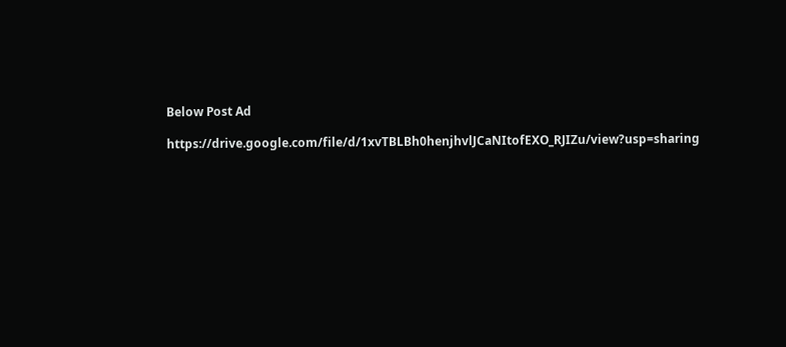Below Post Ad

https://drive.google.com/file/d/1xvTBLBh0henjhvlJCaNItofEXO_RJIZu/view?usp=sharing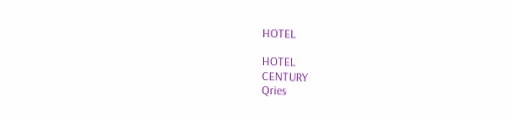HOTEL

HOTEL
CENTURY
Qries